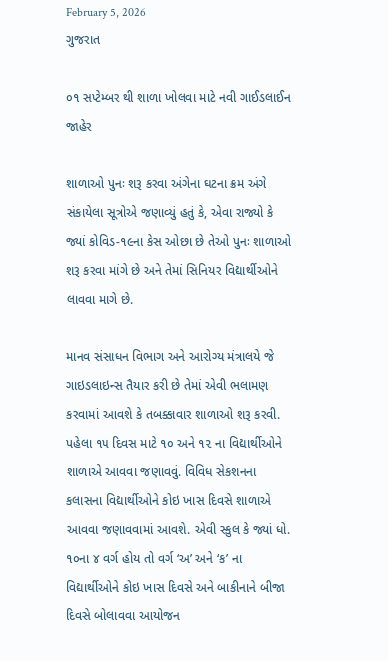February 5, 2026
ગુજરાત

૦૧ સપ્ટેમ્બર થી શાળા ખોલવા માટે નવી ગાઈડલાઈન જાહેર

શાળાઓ પુનઃ શરૂ કરવા અંગેના ઘટના ક્રમ અંગે સંકાયેલા સૂત્રોએ જણાવ્યું હતું કે, એવા રાજ્યો કે જ્યાં કોવિડ-૧૯ના કેસ ઓછા છે તેઓ પુનઃ શાળાઓ શરૂ કરવા માંગે છે અને તેમાં સિનિયર વિદ્યાર્થીઓને લાવવા માગે છે.

માનવ સંસાધન વિભાગ અને આરોગ્ય મંત્રાલયે જે ગાઇડલાઇન્સ તૈયાર કરી છે તેમાં એવી ભલામણ કરવામાં આવશે કે તબક્કાવાર શાળાઓ શરૂ કરવી. પહેલા ૧૫ દિવસ માટે ૧૦ અને ૧૨ ના વિદ્યાર્થીઓને શાળાએ આવવા જણાવવું. વિવિધ સેકશનના કલાસના વિદ્યાર્થીઓને કોઇ ખાસ દિવસે શાળાએ આવવા જણાવવામાં આવશે. એવી સ્કુલ કે જ્યાં ધો. ૧૦ના ૪ વર્ગ હોય તો વર્ગ ‘અ’ અને ‘ક’ ના વિદ્યાર્થીઓને કોઇ ખાસ દિવસે અને બાકીનાને બીજા દિવસે બોલાવવા આયોજન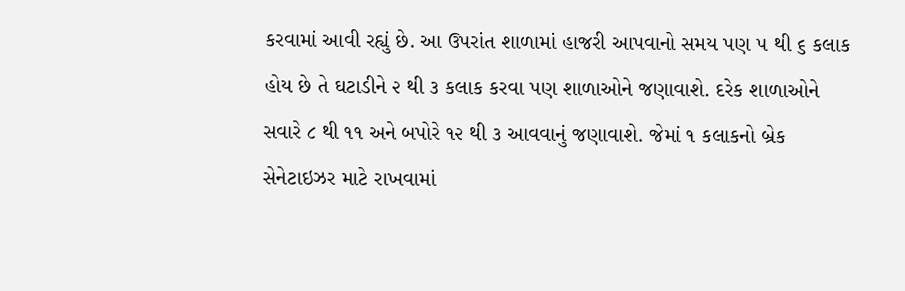કરવામાં આવી રહ્યું છે. આ ઉપરાંત શાળામાં હાજરી આપવાનો સમય પણ ૫ થી ૬ કલાક હોય છે તે ઘટાડીને ૨ થી ૩ કલાક કરવા પણ શાળાઓને જણાવાશે. દરેક શાળાઓને સવારે ૮ થી ૧૧ અને બપોરે ૧૨ થી ૩ આવવાનું જણાવાશે. જેમાં ૧ કલાકનો બ્રેક સેનેટાઇઝર માટે રાખવામાં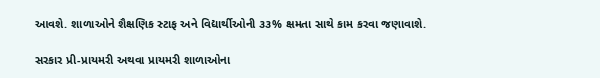આવશે. શાળાઓને શૈક્ષણિક સ્ટાફ અને વિદ્યાર્થીઓની ૩૩% ક્ષમતા સાથે કામ કરવા જણાવાશે.

સરકાર પ્રી-પ્રાયમરી અથવા પ્રાયમરી શાળાઓના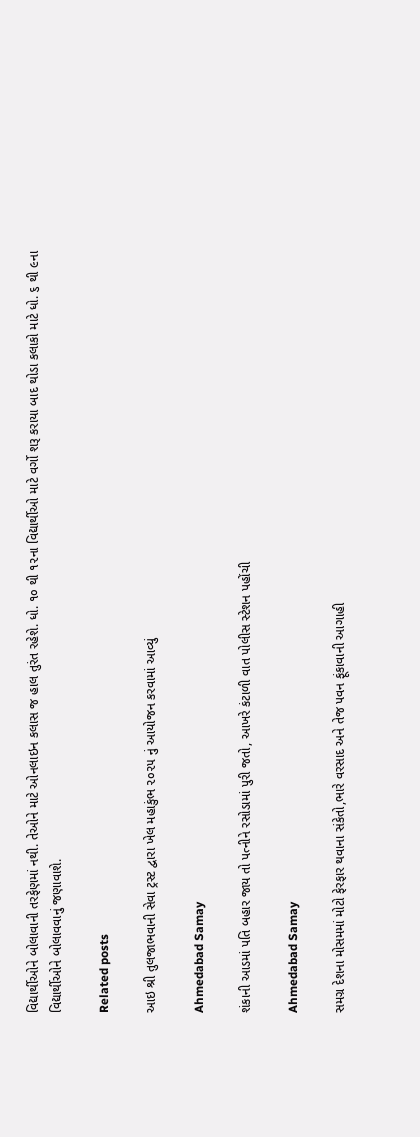વિદ્યાર્થીઓને બોલાવાની તરફેણમાં નથી. તેઓને માટે ઓનલાઇન કલાસ જ હાલ તુરંત રહેશે. ધો. ૧૦ થી ૧૨ના વિદ્યાર્થીઓ માટે વર્ગો શરૂ કરાયા બાદ થોડા કલાકો માટે ધો. ૬ થી ૯ના વિદ્યાર્થીઓને બોલાવવાનું જણાવાશે.

Related posts

આઇ શ્રી તુલજાભવાની સેવા ટ્રસ્ટ દ્વારા ખેલ મહાકુંભ ૨૦૨૫ નું આયોજન કરવામાં આવ્યું

Ahmedabad Samay

શંકાની આડમાં પતિ બહાર જાય તો પત્નીને રસોડામાં પુરી જતો, આખરે કંટાળી વાત પોલીસ સ્ટેશન પહોંચી

Ahmedabad Samay

સમગ્ર દેશના મોસમમાં મોટો ફેરફાર થવાના સંકેતો,ભારે વરસાદ અને તેજ પવન ફૂંકાવાની આગાહી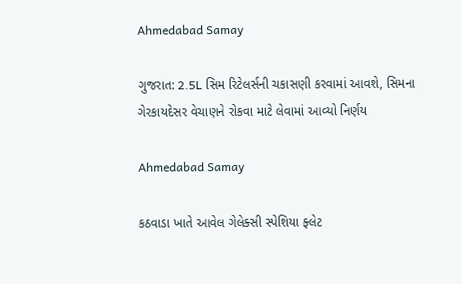Ahmedabad Samay

ગુજરાત: 2.5L સિમ રિટેલર્સની ચકાસણી કરવામાં આવશે, સિમના ગેરકાયદેસર વેચાણને રોકવા માટે લેવામાં આવ્યો નિર્ણય

Ahmedabad Samay

કઠવાડા ખાતે આવેલ ગેલેક્સી સ્પેશિયા ફ્લેટ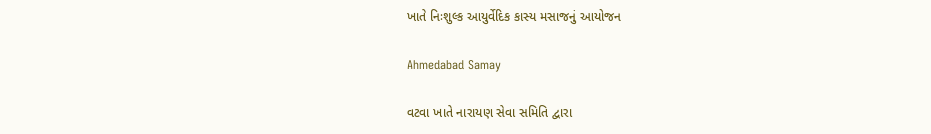ખાતે નિઃશુલ્ક આયુર્વેદિક કાસ્ય મસાજનું આયોજન

Ahmedabad Samay

વટવા ખાતે નારાયણ સેવા સમિતિ દ્વારા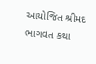આયોજિત શ્રીમદ ભાગવત કથા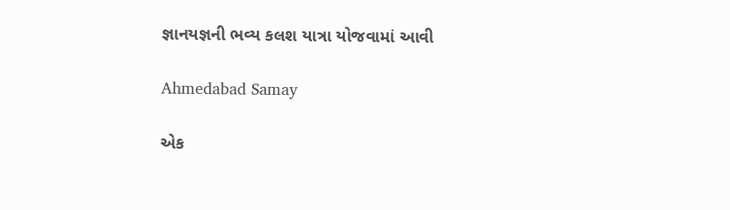જ્ઞાનયજ્ઞની ભવ્ય કલશ યાત્રા યોજવામાં આવી

Ahmedabad Samay

એક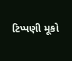ટિપ્પણી મૂકો